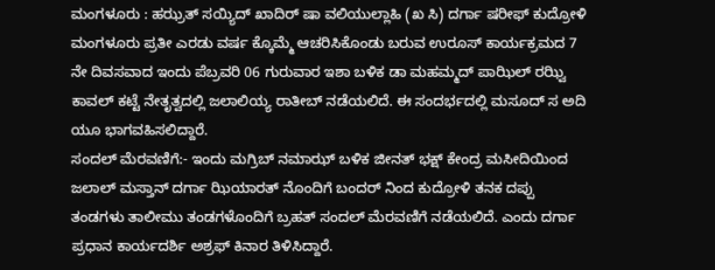ಮಂಗಳೂರು : ಹಝ್ರತ್ ಸಯ್ಯಿದ್ ಖಾದಿರ್ ಷಾ ವಲಿಯುಲ್ಲಾಹಿ (ಖ ಸಿ) ದರ್ಗಾ ಷರೀಫ್ ಕುದ್ರೋಳಿ ಮಂಗಳೂರು ಪ್ರತೀ ಎರಡು ವರ್ಷ ಕ್ಕೊಮ್ಮೆ ಆಚರಿಸಿಕೊಂಡು ಬರುವ ಉರೂಸ್ ಕಾರ್ಯಕ್ರಮದ 7 ನೇ ದಿವಸವಾದ ಇಂದು ಪೆಬ್ರವರಿ 06 ಗುರುವಾರ ಇಶಾ ಬಳಿಕ ಡಾ ಮಹಮ್ಮದ್ ಪಾಝಿಲ್ ರಝ್ವಿ ಕಾವಲ್ ಕಟ್ಟೆ ನೇತೃತ್ವದಲ್ಲಿ ಜಲಾಲಿಯ್ಯ ರಾತೀಬ್ ನಡೆಯಲಿದೆ. ಈ ಸಂದರ್ಭದಲ್ಲಿ ಮಸೂದ್ ಸ ಅದಿ ಯೂ ಭಾಗವಹಿಸಲಿದ್ದಾರೆ.
ಸಂದಲ್ ಮೆರವಣಿಗೆ:- ಇಂದು ಮಗ್ರಿಬ್ ನಮಾಝ್ ಬಳಿಕ ಜೀನತ್ ಭಕ್ಷ್ ಕೇಂದ್ರ ಮಸೀದಿಯಿಂದ ಜಲಾಲ್ ಮಸ್ತಾನ್ ದರ್ಗಾ ಝಿಯಾರತ್ ನೊಂದಿಗೆ ಬಂದರ್ ನಿಂದ ಕುದ್ರೋಳಿ ತನಕ ದಪ್ಪು ತಂಡಗಳು ತಾಲೀಮು ತಂಡಗಳೊಂದಿಗೆ ಬ್ರಹತ್ ಸಂದಲ್ ಮೆರವಣಿಗೆ ನಡೆಯಲಿದೆ. ಎಂದು ದರ್ಗಾ ಪ್ರಧಾನ ಕಾರ್ಯದರ್ಶಿ ಅಶ್ರಫ್ ಕಿನಾರ ತಿಳಿಸಿದ್ದಾರೆ.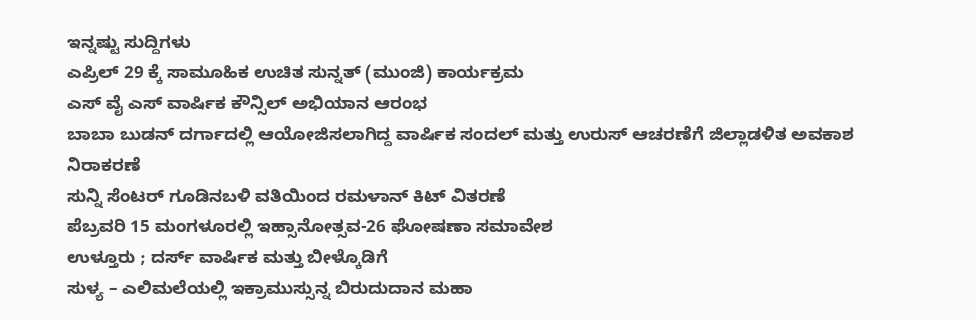ಇನ್ನಷ್ಟು ಸುದ್ದಿಗಳು
ಎಪ್ರಿಲ್ 29 ಕ್ಕೆ ಸಾಮೂಹಿಕ ಉಚಿತ ಸುನ್ನತ್ (ಮುಂಜಿ) ಕಾರ್ಯಕ್ರಮ
ಎಸ್ ವೈ ಎಸ್ ವಾರ್ಷಿಕ ಕೌನ್ಸಿಲ್ ಅಭಿಯಾನ ಆರಂಭ
ಬಾಬಾ ಬುಡನ್ ದರ್ಗಾದಲ್ಲಿ ಆಯೋಜಿಸಲಾಗಿದ್ದ ವಾರ್ಷಿಕ ಸಂದಲ್ ಮತ್ತು ಉರುಸ್ ಆಚರಣೆಗೆ ಜಿಲ್ಲಾಡಳಿತ ಅವಕಾಶ ನಿರಾಕರಣೆ
ಸುನ್ನಿ ಸೆಂಟರ್ ಗೂಡಿನಬಳಿ ವತಿಯಿಂದ ರಮಳಾನ್ ಕಿಟ್ ವಿತರಣೆ
ಪೆಬ್ರವರಿ 15 ಮಂಗಳೂರಲ್ಲಿ ಇಹ್ಸಾನೋತ್ಸವ-26 ಘೋಷಣಾ ಸಮಾವೇಶ
ಉಳ್ತೂರು ; ದರ್ಸ್ ವಾರ್ಷಿಕ ಮತ್ತು ಬೀಳ್ಕೊಡಿಗೆ
ಸುಳ್ಯ – ಎಲಿಮಲೆಯಲ್ಲಿ ಇಕ್ರಾಮುಸ್ಸುನ್ನ ಬಿರುದುದಾನ ಮಹಾ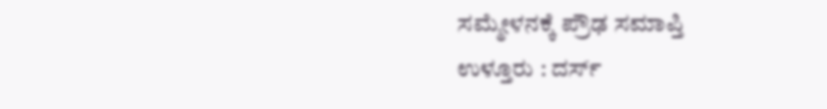ಸಮ್ಮೇಳನಕ್ಕೆ ಪ್ರೌಢ ಸಮಾಪ್ತಿ
ಉಳ್ತೂರು : ದರ್ಸ್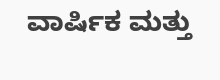ವಾರ್ಷಿಕ ಮತ್ತು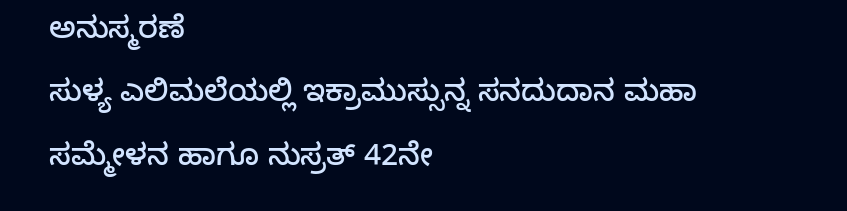ಅನುಸ್ಮರಣೆ
ಸುಳ್ಯ ಎಲಿಮಲೆಯಲ್ಲಿ ಇಕ್ರಾಮುಸ್ಸುನ್ನ ಸನದುದಾನ ಮಹಾ ಸಮ್ಮೇಳನ ಹಾಗೂ ನುಸ್ರತ್ 42ನೇ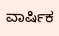ವಾರ್ಷಿಕ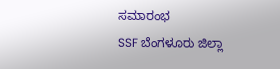ಸಮಾರಂಭ
SSF ಬೆಂಗಳೂರು ಜಿಲ್ಲಾ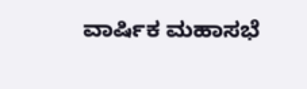ವಾರ್ಷಿಕ ಮಹಾಸಭೆ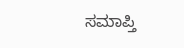ಸಮಾಪ್ತಿ